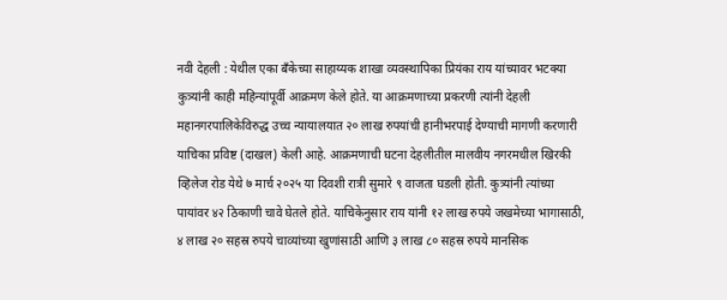नवी देहली : येथील एका बँकेच्या साहाय्यक शाखा व्यवस्थापिका प्रियंका राय यांच्यावर भटक्या कुत्र्यांनी काही महिन्यांपूर्वी आक्रमण केले होते. या आक्रमणाच्या प्रकरणी त्यांनी देहली महानगरपालिकेविरुद्ध उच्च न्यायालयात २० लाख रुपयांची हानीभरपाई देण्याची मागणी करणारी याचिका प्रविष्ट (दाखल) केली आहे. आक्रमणाची घटना देहलीतील मालवीय नगरमधील खिरकी व्हिलेज रोड येथे ७ मार्च २०२५ या दिवशी रात्री सुमारे ९ वाजता घडली होती. कुत्र्यांनी त्यांच्या पायांवर ४२ ठिकाणी चावे घेतले होते. याचिकेनुसार राय यांनी १२ लाख रुपये जखमेच्या भागासाठी, ४ लाख २० सहस्र रुपये चाव्यांच्या खुणांसाठी आणि ३ लाख ८० सहस्र रुपये मानसिक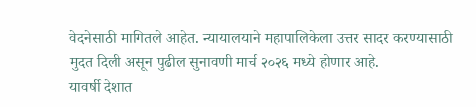वेदनेसाठी मागितले आहेत. न्यायालयाने महापालिकेला उत्तर सादर करण्यासाठी मुदत दिली असून पुढील सुनावणी मार्च २०२६ मध्ये होणार आहे.
यावर्षी देशात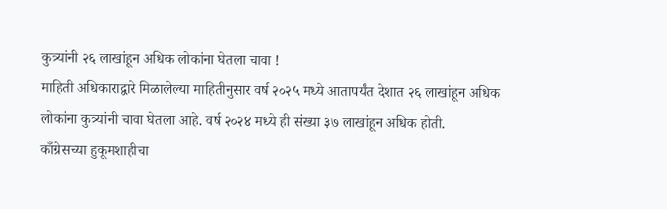कुत्र्यांनी २६ लाखांहून अधिक लोकांना घेतला चावा !
माहिती अधिकाराद्वारे मिळालेल्या माहितीनुसार वर्ष २०२५ मध्ये आतापर्यंत देशात २६ लाखांहून अधिक लोकांना कुत्र्यांनी चावा घेतला आहे. वर्ष २०२४ मध्ये ही संख्या ३७ लाखांहून अधिक होती.
काँग्रेसच्या हुकूमशाहीचा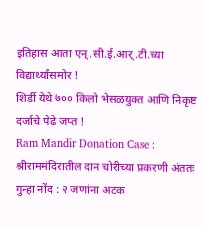इतिहास आता एन्.सी.ई.आर्.टी.च्या विद्यार्थ्यांसमोर !
शिर्डी येथे ७०० किलो भेसळयुक्त आणि निकृष्ट दर्जाचे पेढे जप्त !
Ram Mandir Donation Case : श्रीराममंदिरातील दान चोरीच्या प्रकरणी अंततः गुन्हा नोंद : २ जणांना अटक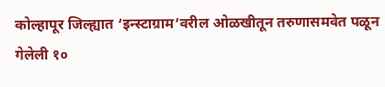कोल्हापूर जिल्ह्यात ‘इन्स्टाग्राम’वरील ओळखीतून तरुणासमवेत पळून गेलेली १०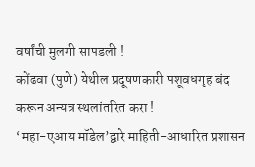वर्षांची मुलगी सापडली !
कोंढवा (पुणे) येथील प्रदूषणकारी पशूवधगृह बंद करून अन्यत्र स्थलांतरित करा !
‘महा-एआय मॉडेल’द्वारे माहिती-आधारित प्रशासन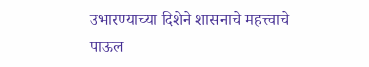उभारण्याच्या दिशेने शासनाचे महत्त्वाचे पाऊल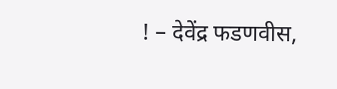! – देवेंद्र फडणवीस,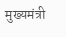मुख्यमंत्री